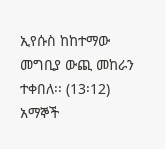ኢየሱስ ከከተማው መግቢያ ውጪ መከራን ተቀበለ፡፡ (13፡12)
አማኞች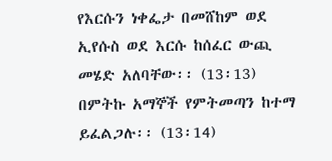የእርሱን ነቀፌታ በመሸከም ወደ ኢየሱስ ወደ እርሱ ከሰፈር ውጪ መሄድ አለባቸው፡፡ (13፡13)
በምትኩ አማኞች የምትመጣን ከተማ ይፈልጋሉ፡፡ (13፡14)